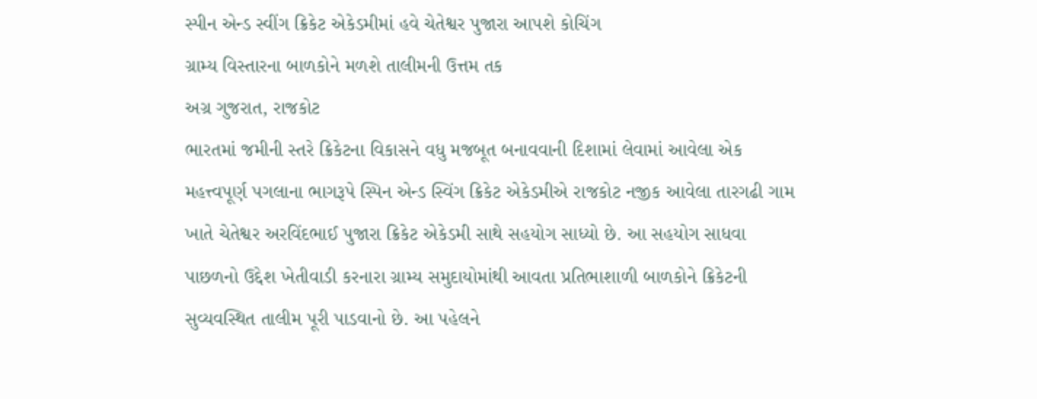સ્પીન એન્ડ સ્વીંગ ક્રિકેટ એકેડમીમાં હવે ચેતેશ્વર પુજારા આપશે કોચિંગ
ગ્રામ્ય વિસ્તારના બાળકોને મળશે તાલીમની ઉત્તમ તક
અગ્ર ગુજરાત, રાજકોટ
ભારતમાં જમીની સ્તરે ક્રિકેટના વિકાસને વધુ મજબૂત બનાવવાની દિશામાં લેવામાં આવેલા એક મહત્ત્વપૂર્ણ પગલાના ભાગરૂપે સ્પિન એન્ડ સ્વિંગ ક્રિકેટ એકેડમીએ રાજકોટ નજીક આવેલા તારગઢી ગામ ખાતે ચેતેશ્વર અરવિંદભાઈ પુજારા ક્રિકેટ એકેડમી સાથે સહયોગ સાધ્યો છે. આ સહયોગ સાધવા પાછળનો ઉદ્દેશ ખેતીવાડી કરનારા ગ્રામ્ય સમુદાયોમાંથી આવતા પ્રતિભાશાળી બાળકોને ક્રિકેટની સુવ્યવસ્થિત તાલીમ પૂરી પાડવાનો છે. આ પહેલને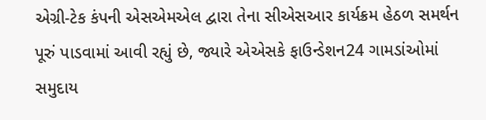એગ્રી-ટેક કંપની એસએમએલ દ્વારા તેના સીએસઆર કાર્યક્રમ હેઠળ સમર્થન પૂરું પાડવામાં આવી રહ્યું છે, જ્યારે એએસકે ફાઉન્ડેશન24 ગામડાંઓમાં સમુદાય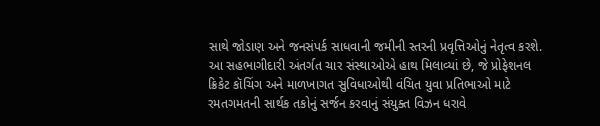સાથે જોડાણ અને જનસંપર્ક સાધવાની જમીની સ્તરની પ્રવૃત્તિઓનું નેતૃત્વ કરશે.
આ સહભાગીદારી અંતર્ગત ચાર સંસ્થાઓએ હાથ મિલાવ્યાં છે, જે પ્રોફેશનલ ક્રિકેટ કૉચિંગ અને માળખાગત સુવિધાઓથી વંચિત યુવા પ્રતિભાઓ માટે રમતગમતની સાર્થક તકોનું સર્જન કરવાનું સંયુક્ત વિઝન ધરાવે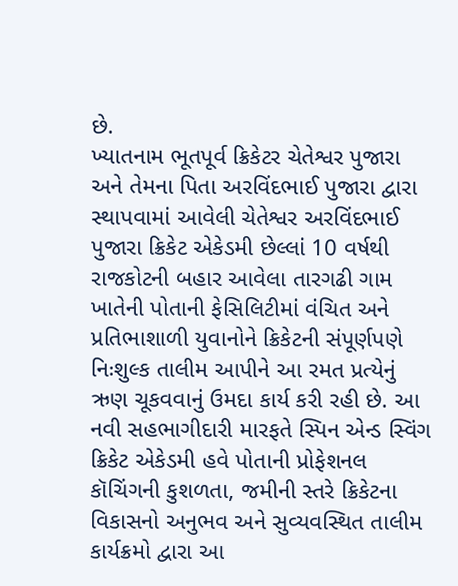છે.
ખ્યાતનામ ભૂતપૂર્વ ક્રિકેટર ચેતેશ્વર પુજારા અને તેમના પિતા અરવિંદભાઈ પુજારા દ્વારા સ્થાપવામાં આવેલી ચેતેશ્વર અરવિંદભાઈ પુજારા ક્રિકેટ એકેડમી છેલ્લાં 10 વર્ષથી રાજકોટની બહાર આવેલા તારગઢી ગામ ખાતેની પોતાની ફેસિલિટીમાં વંચિત અને પ્રતિભાશાળી યુવાનોને ક્રિકેટની સંપૂર્ણપણે નિઃશુલ્ક તાલીમ આપીને આ રમત પ્રત્યેનું ઋણ ચૂકવવાનું ઉમદા કાર્ય કરી રહી છે. આ નવી સહભાગીદારી મારફતે સ્પિન એન્ડ સ્વિંગ ક્રિકેટ એકેડમી હવે પોતાની પ્રોફેશનલ કૉચિંગની કુશળતા, જમીની સ્તરે ક્રિકેટના વિકાસનો અનુભવ અને સુવ્યવસ્થિત તાલીમ કાર્યક્રમો દ્વારા આ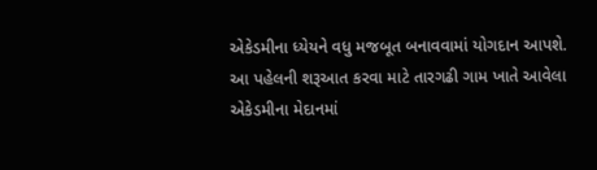એકેડમીના ધ્યેયને વધુ મજબૂત બનાવવામાં યોગદાન આપશે.
આ પહેલની શરૂઆત કરવા માટે તારગઢી ગામ ખાતે આવેલા એકેડમીના મેદાનમાં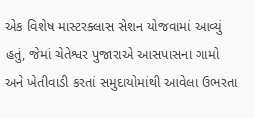એક વિશેષ માસ્ટરક્લાસ સેશન યોજવામાં આવ્યું હતું, જેમાં ચેતેશ્વર પુજારાએ આસપાસના ગામો અને ખેતીવાડી કરતાં સમુદાયોમાંથી આવેલા ઉભરતા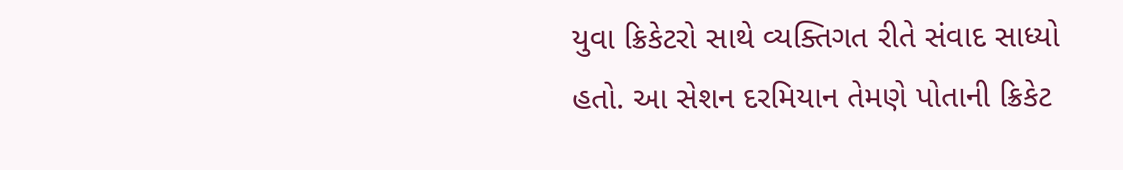યુવા ક્રિકેટરો સાથે વ્યક્તિગત રીતે સંવાદ સાધ્યો હતો. આ સેશન દરમિયાન તેમણે પોતાની ક્રિકેટ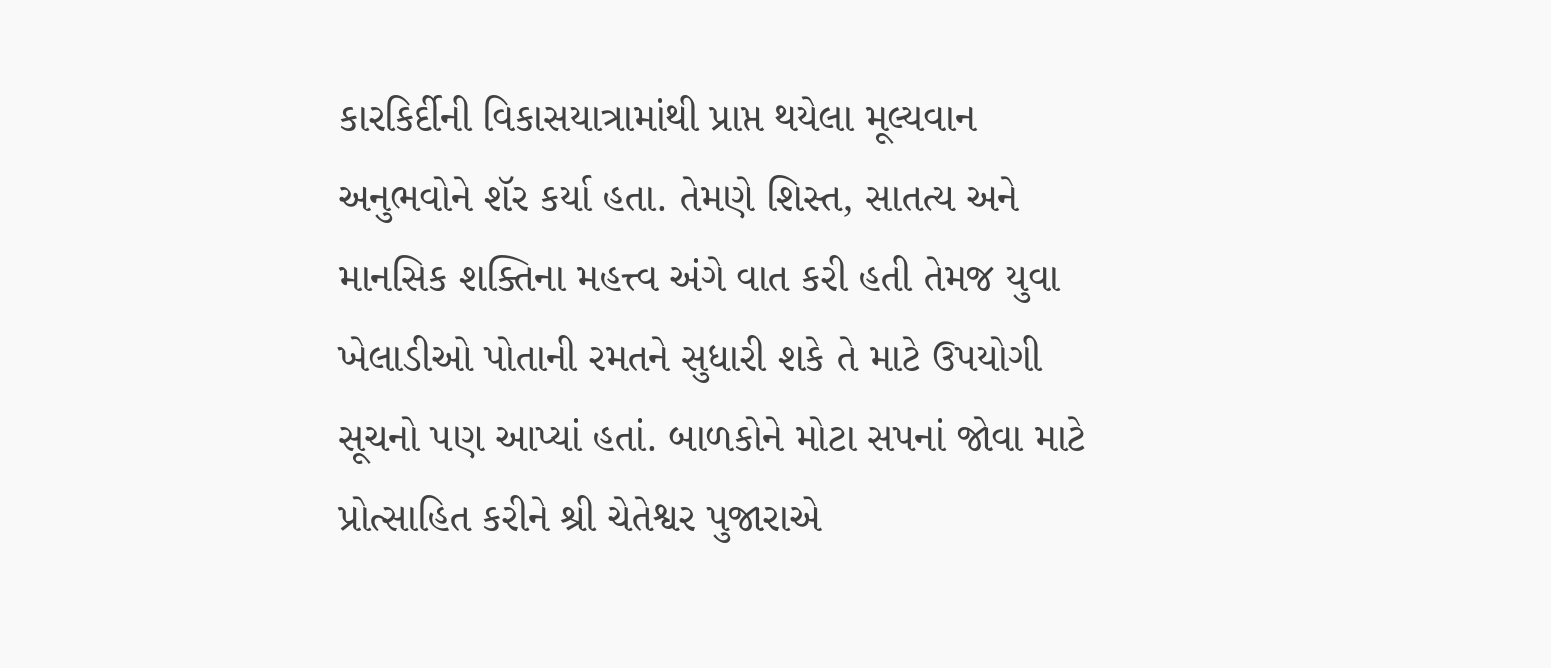કારકિર્દીની વિકાસયાત્રામાંથી પ્રાપ્ત થયેલા મૂલ્યવાન અનુભવોને શૅર કર્યા હતા. તેમણે શિસ્ત, સાતત્ય અને માનસિક શક્તિના મહત્ત્વ અંગે વાત કરી હતી તેમજ યુવા ખેલાડીઓ પોતાની રમતને સુધારી શકે તે માટે ઉપયોગી સૂચનો પણ આપ્યાં હતાં. બાળકોને મોટા સપનાં જોવા માટે પ્રોત્સાહિત કરીને શ્રી ચેતેશ્વર પુજારાએ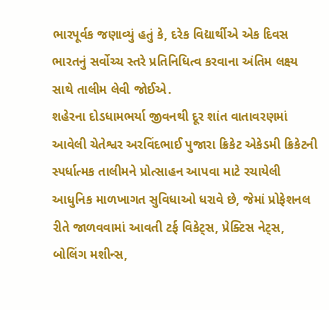ભારપૂર્વક જણાવ્યું હતું કે, દરેક વિદ્યાર્થીએ એક દિવસ ભારતનું સર્વોચ્ચ સ્તરે પ્રતિનિધિત્વ કરવાના અંતિમ લક્ષ્ય સાથે તાલીમ લેવી જોઈએ.
શહેરના દોડધામભર્યા જીવનથી દૂર શાંત વાતાવરણમાં આવેલી ચેતેશ્વર અરવિંદભાઈ પુજારા ક્રિકેટ એકેડમી ક્રિકેટની સ્પર્ધાત્મક તાલીમને પ્રોત્સાહન આપવા માટે રચાયેલી આધુનિક માળખાગત સુવિધાઓ ધરાવે છે, જેમાં પ્રોફેશનલ રીતે જાળવવામાં આવતી ટર્ફ વિકેટ્સ, પ્રેક્ટિસ નેટ્સ, બોલિંગ મશીન્સ,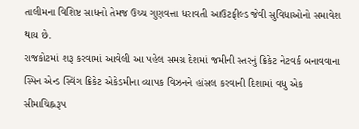તાલીમના વિશિષ્ટ સાધનો તેમજ ઉચ્ચ ગુણવત્તા ધરાવતી આઉટફીલ્ડ જેવી સુવિધાઓનો સમાવેશ થાય છે.
રાજકોટમાં શરૂ કરવામાં આવેલી આ પહેલ સમગ્ર દેશમાં જમીની સ્તરનું ક્રિકેટ નેટવર્ક બનાવવાના સ્પિન એન્ડ સ્વિંગ ક્રિકેટ એકેડમીના વ્યાપક વિઝનને હાંસલ કરવાની દિશામાં વધુ એક સીમાચિહ્નરૂપ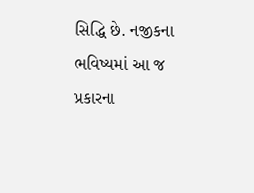સિદ્ધિ છે. નજીકના ભવિષ્યમાં આ જ પ્રકારના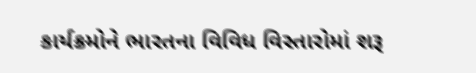કાર્યક્રમોને ભારતના વિવિધ વિસ્તારોમાં શરૂ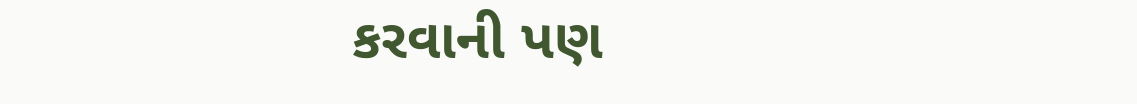કરવાની પણ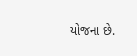યોજના છે.